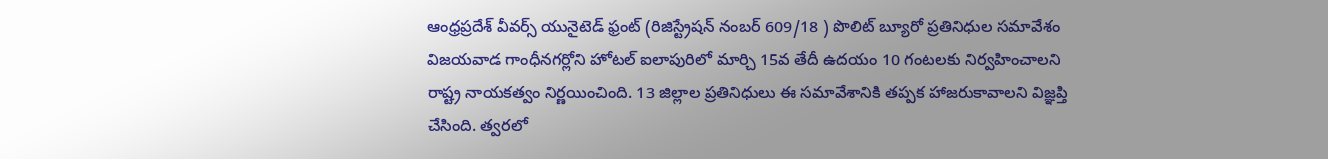ఆంధ్రప్రదేశ్ వీవర్స్ యునైటెడ్ ఫ్రంట్ (రిజిస్ట్రేషన్ నంబర్ 609/18 ) పొలిట్ బ్యూరో ప్రతినిధుల సమావేశం విజయవాడ గాంధీనగర్లోని హోటల్ ఐలాపురిలో మార్చి 15వ తేదీ ఉదయం 10 గంటలకు నిర్వహించాలని రాష్ట్ర నాయకత్వం నిర్ణయించింది. 13 జిల్లాల ప్రతినిధులు ఈ సమావేశానికి తప్పక హాజరుకావాలని విజ్ఞప్తి చేసింది. త్వరలో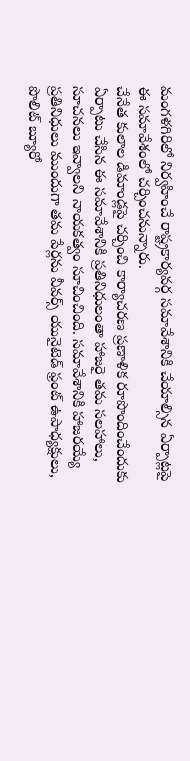మంగళగిరిలో నిర్వహించే రాష్ట్రకార్యవర్గ సమావేశానికి చేయాల్సిన ఏర్పాట్లపై ఈ సమావేశంలో చర్చించనున్నారు.
చేనేత కులాల డిమాండ్లపై చర్చించి కార్యాచరణ ప్రణాళిక రూపొందించేందుకు ఏర్పాటు చేసిన ఈ సమావేశానికి ప్రతినిధులంతా హాజరై తమ సలహాలు, సూచనలు ఇవ్వాలని నాయకత్వం సూచించింది. సమావేశానికి హాజరయ్యే ప్రతినిధులు ముందుగా తమ పేర్లను వీవర్స్ యునైటెడ్ ఫ్రంట్ ఉపాధ్యక్షులు, పొలిట్ బ్యూరో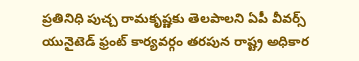ప్రతినిధి పుచ్చ రామకృష్ణకు తెలపాలని ఏపీ వీవర్స్ యునైటెడ్ ఫ్రంట్ కార్యవర్గం తరపున రాష్ట్ర అధికార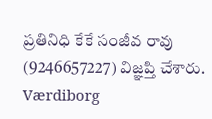ప్రతినిధి కేకే సంజీవ రావు (9246657227) విజ్ఞప్తి చేశారు. Værdiborg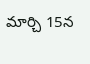మార్చి 15న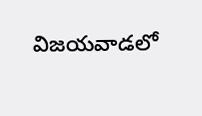విజయవాడలో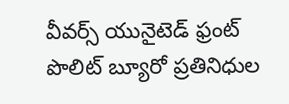వీవర్స్ యునైటెడ్ ఫ్రంట్ పొలిట్ బ్యూరో ప్రతినిధుల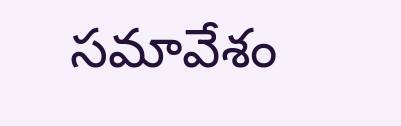సమావేశం